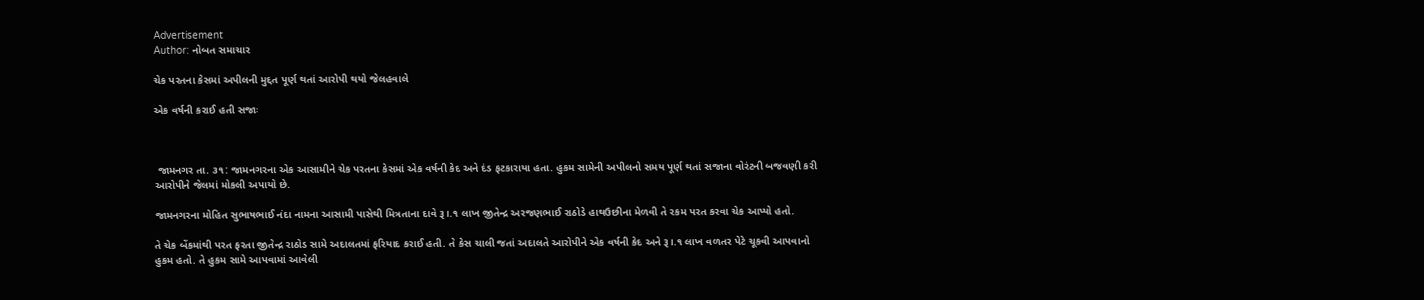Advertisement
Author: નોબત સમાચાર

ચેક પરતના કેસમાં અપીલની મુદ્દત પૂર્ણ થતાં આરોપી થયો જેલહવાલે

એક વર્ષની કરાઈ હતી સજાઃ



 જામનગર તા. ૩૧: જામનગરના એક આસામીને ચેક પરતના કેસમાં એક વર્ષની કેદ અને દંડ ફટકારાયા હતા. હુકમ સામેની અપીલનો સમય પૂર્ણ થતાં સજાના વોરંટની બજવણી કરી આરોપીને જેલમાં મોકલી અપાયો છે.

જામનગરના મોહિત સુભાષભાઈ નંદા નામના આસામી પાસેથી મિત્રતાના દાવે રૂ।.૧ લાખ જીતેન્દ્ર અરજણભાઈ રાઠોડે હાથઉછીના મેળવી તે રકમ પરત કરવા ચેક આપ્યો હતો.

તે ચેક બેંકમાંથી પરત ફરતા જીતેન્દ્ર રાઠોડ સામે અદાલતમાં ફરિયાદ કરાઈ હતી. તે કેસ ચાલી જતાં અદાલતે આરોપીને એક વર્ષની કેદ અને રૂ।.૧ લાખ વળતર પેટે ચૂકવી આપવાનો હુકમ હતો. તે હુકમ સામે આપવામાં આવેલી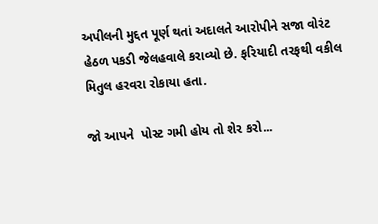અપીલની મુદ્દત પૂર્ણ થતાં અદાલતે આરોપીને સજા વોરંટ હેઠળ પકડી જેલહવાલે કરાવ્યો છે. ફરિયાદી તરફથી વકીલ મિતુલ હરવરા રોકાયા હતા.

જો આપને  પોસ્ટ ગમી હોય તો શેર કરો...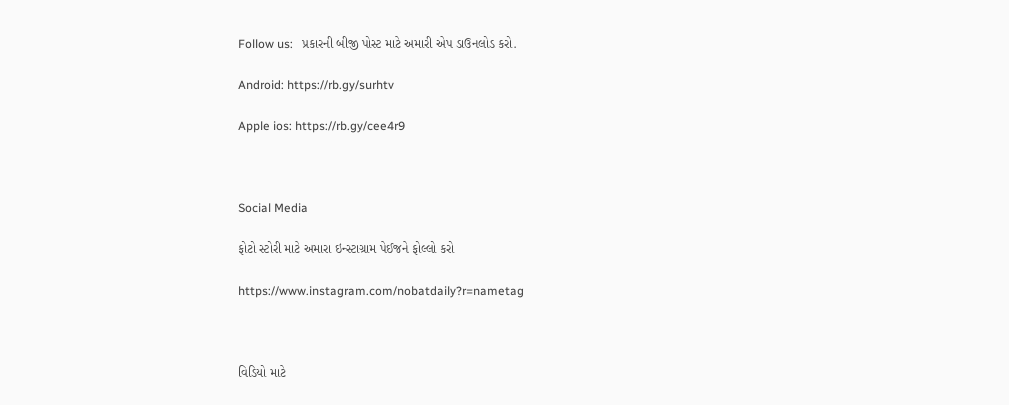Follow us:   પ્રકારની બીજી પોસ્ટ માટે અમારી એપ ડાઉનલોડ કરો.

Android: https://rb.gy/surhtv

Apple ios: https://rb.gy/cee4r9



Social Media

ફોટો સ્ટોરી માટે અમારા ઇન્સ્ટાગ્રામ પેઈજને ફોલ્લો કરો

https://www.instagram.com/nobatdaily?r=nametag



વિડિયો માટે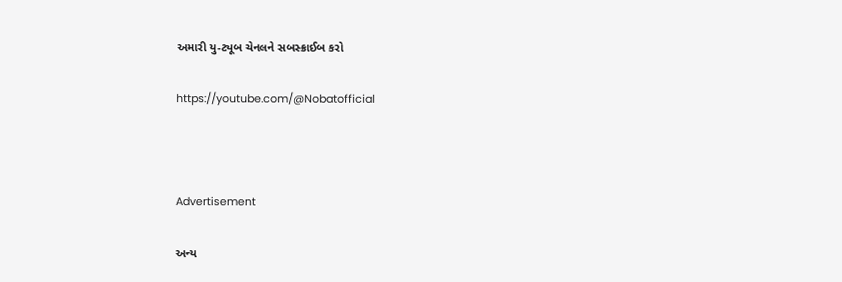અમારી યુ-ટ્યૂબ ચેનલને સબસ્ક્રાઈબ કરો

https://youtube.com/@Nobatofficial



Advertisement

અન્ય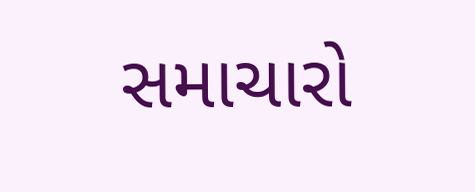સમાચારો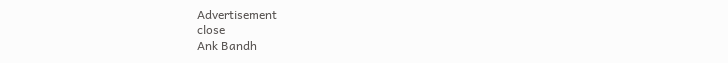Advertisement
close
Ank Bandh